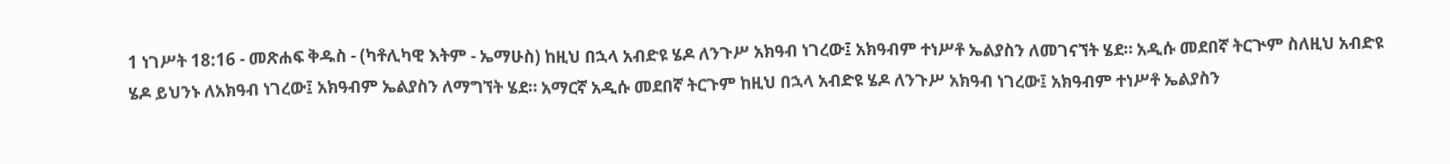1 ነገሥት 18:16 - መጽሐፍ ቅዱስ - (ካቶሊካዊ እትም - ኤማሁስ) ከዚህ በኋላ አብድዩ ሄዶ ለንጉሥ አክዓብ ነገረው፤ አክዓብም ተነሥቶ ኤልያስን ለመገናኘት ሄደ። አዲሱ መደበኛ ትርጒም ስለዚህ አብድዩ ሄዶ ይህንኑ ለአክዓብ ነገረው፤ አክዓብም ኤልያስን ለማግኘት ሄደ። አማርኛ አዲሱ መደበኛ ትርጉም ከዚህ በኋላ አብድዩ ሄዶ ለንጉሥ አክዓብ ነገረው፤ አክዓብም ተነሥቶ ኤልያስን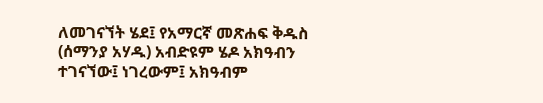ለመገናኘት ሄደ፤ የአማርኛ መጽሐፍ ቅዱስ (ሰማንያ አሃዱ) አብድዩም ሄዶ አክዓብን ተገናኘው፤ ነገረውም፤ አክዓብም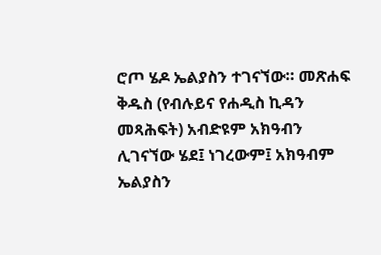ሮጦ ሄዶ ኤልያስን ተገናኘው። መጽሐፍ ቅዱስ (የብሉይና የሐዲስ ኪዳን መጻሕፍት) አብድዩም አክዓብን ሊገናኘው ሄደ፤ ነገረውም፤ አክዓብም ኤልያስን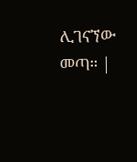ሊገናኘው መጣ። |